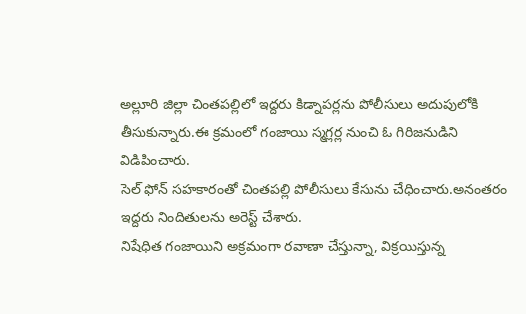అల్లూరి జిల్లా చింతపల్లిలో ఇద్దరు కిడ్నాపర్లను పోలీసులు అదుపులోకి తీసుకున్నారు.ఈ క్రమంలో గంజాయి స్మగ్లర్ల నుంచి ఓ గిరిజనుడిని విడిపించారు.
సెల్ ఫోన్ సహకారంతో చింతపల్లి పోలీసులు కేసును చేధించారు.అనంతరం ఇద్దరు నిందితులను అరెస్ట్ చేశారు.
నిషేధిత గంజాయిని అక్రమంగా రవాణా చేస్తున్నా, విక్రయిస్తున్న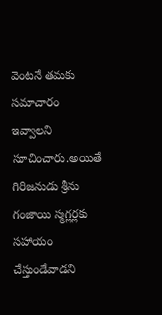వెంటనే తమకు సమాచారం ఇవ్వాలని సూచించారు.అయితే గిరిజనుడు శ్రీను గంజాయి స్మగ్లర్లకు సహాయం చేస్తుండేవాడని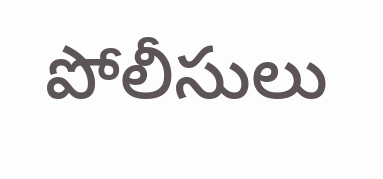పోలీసులు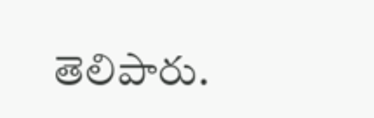తెలిపారు.